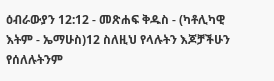ዕብራውያን 12:12 - መጽሐፍ ቅዱስ - (ካቶሊካዊ እትም - ኤማሁስ)12 ስለዚህ የላሉትን እጆቻችሁን የሰለሉትንም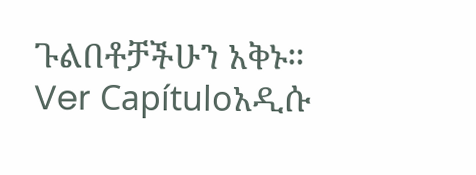ጉልበቶቻችሁን አቅኑ። Ver Capítuloአዲሱ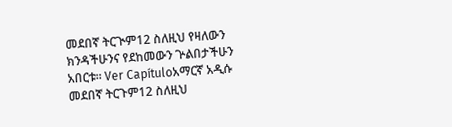መደበኛ ትርጒም12 ስለዚህ የዛለውን ክንዳችሁንና የደከመውን ጕልበታችሁን አበርቱ። Ver Capítuloአማርኛ አዲሱ መደበኛ ትርጉም12 ስለዚህ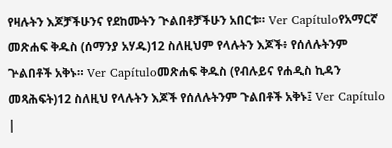የዛሉትን እጆቻችሁንና የደከሙትን ጒልበቶቻችሁን አበርቱ። Ver Capítuloየአማርኛ መጽሐፍ ቅዱስ (ሰማንያ አሃዱ)12 ስለዚህም የላሉትን እጆች፥ የሰለሉትንም ጕልበቶች አቅኑ። Ver Capítuloመጽሐፍ ቅዱስ (የብሉይና የሐዲስ ኪዳን መጻሕፍት)12 ስለዚህ የላሉትን እጆች የሰለሉትንም ጉልበቶች አቅኑ፤ Ver Capítulo |